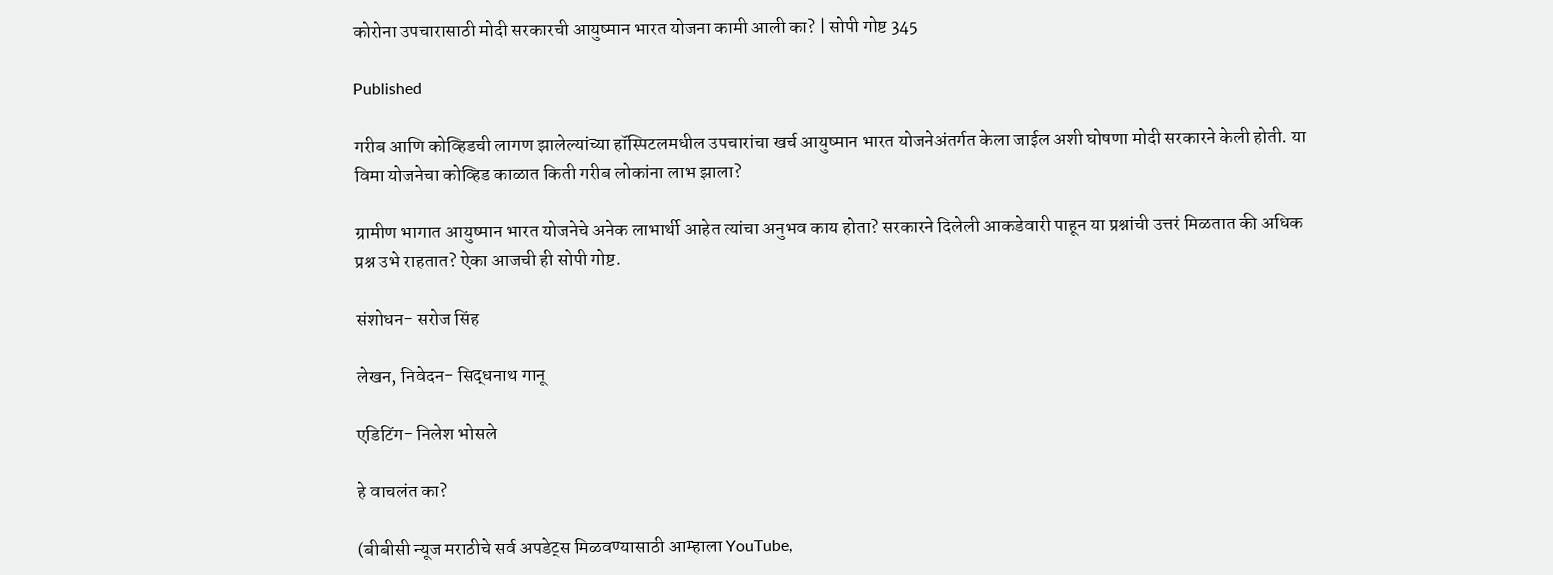कोरोना उपचारासाठी मोदी सरकारची आयुष्मान भारत योजना कामी आली का? | सोपी गोष्ट 345

Published

गरीब आणि कोव्हिडची लागण झालेल्यांच्या हॉस्पिटलमधील उपचारांचा खर्च आयुष्मान भारत योजनेअंतर्गत केला जाईल अशी घोषणा मोदी सरकारने केली होती. या विमा योजनेचा कोव्हिड काळात किती गरीब लोकांना लाभ झाला?

ग्रामीण भागात आयुष्मान भारत योजनेचे अनेक लाभार्थी आहेत त्यांचा अनुभव काय होता? सरकारने दिलेली आकडेवारी पाहून या प्रश्नांची उत्तरं मिळतात की अधिक प्रश्न उभे राहतात? ऐका आजची ही सोपी गोष्ट.

संशोधन- सरोज सिंह

लेखन, निवेदन- सिद्धनाथ गानू

एडिटिंग- निलेश भोसले

हे वाचलंत का?

(बीबीसी न्यूज मराठीचे सर्व अपडेट्स मिळवण्यासाठी आम्हाला YouTube,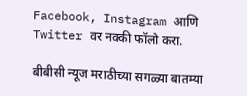Facebook, Instagram आणि Twitter वर नक्की फॉलो करा.

बीबीसी न्यूज मराठीच्या सगळ्या बातम्या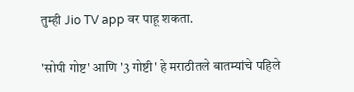तुम्ही Jio TV app वर पाहू शकता.

'सोपी गोष्ट' आणि '3 गोष्टी' हे मराठीतले बातम्यांचे पहिले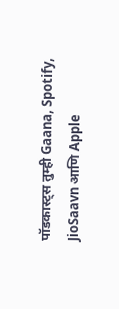पॉडकास्ट्स तुम्ही Gaana, Spotify, JioSaavn आणि Apple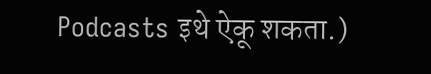Podcasts इथे ऐकू शकता.)